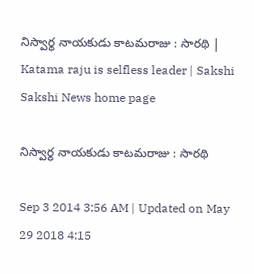నిస్వార్థ నాయకుడు కాటమరాజు : సారథి | Katama raju is selfless leader | Sakshi
Sakshi News home page

నిస్వార్థ నాయకుడు కాటమరాజు : సారథి

Sep 3 2014 3:56 AM | Updated on May 29 2018 4:15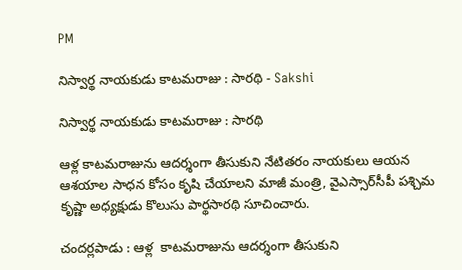PM

నిస్వార్థ నాయకుడు కాటమరాజు : సారథి - Sakshi

నిస్వార్థ నాయకుడు కాటమరాజు : సారథి

ఆళ్ల కాటమరాజును ఆదర్శంగా తీసుకుని నేటితరం నాయకులు ఆయన ఆశయాల సాధన కోసం కృషి చేయాలని మాజీ మంత్రి, వైఎస్సార్‌సీపీ పశ్చిమ కృష్ణా అధ్యక్షుడు కొలుసు పార్థసారథి సూచించారు.

చందర్లపాడు : ఆళ్ల  కాటమరాజును ఆదర్శంగా తీసుకుని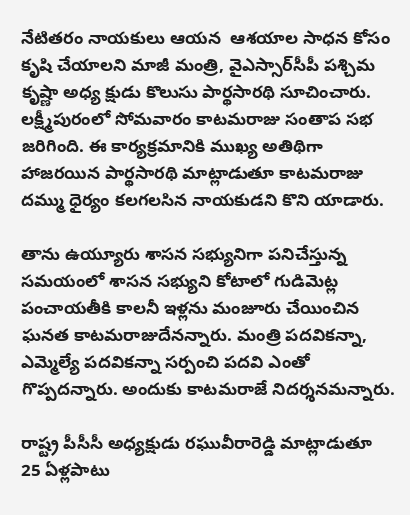నేటితరం నాయకులు ఆయన  ఆశయాల సాధన కోసం కృషి చేయాలని మాజీ మంత్రి, వైఎస్సార్‌సీపీ పశ్చిమ కృష్ణా అధ్య క్షుడు కొలుసు పార్థసారథి సూచించారు. లక్ష్మీపురంలో సోమవారం కాటమరాజు సంతాప సభ జరిగింది. ఈ కార్యక్రమానికి ముఖ్య అతిథిగా హాజరయిన పార్థసారథి మాట్లాడుతూ కాటమరాజు దమ్ము ధైర్యం కలగలసిన నాయకుడని కొని యాడారు.

తాను ఉయ్యూరు శాసన సభ్యునిగా పనిచేస్తున్న సమయంలో శాసన సభ్యుని కోటాలో గుడిమెట్ల పంచాయతీకి కాలనీ ఇళ్లను మంజూరు చేయించిన ఘనత కాటమరాజుదేనన్నారు. మంత్రి పదవికన్నా, ఎమ్మెల్యే పదవికన్నా సర్పంచి పదవి ఎంతో గొప్పదన్నారు. అందుకు కాటమరాజే నిదర్శనమన్నారు.

రాష్ట్ర పీసీసీ అధ్యక్షుడు రఘువీరారెడ్డి మాట్లాడుతూ  25 ఏళ్లపాటు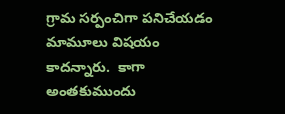గ్రామ సర్పంచిగా పనిచేయడం మామూలు విషయం కాదన్నారు.  కాగా అంతకుముందు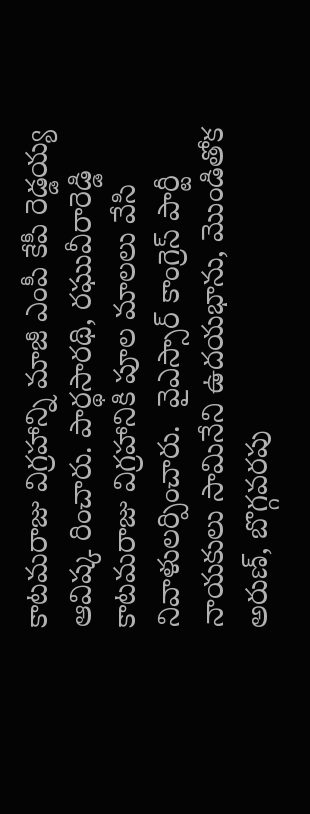కాటమరాజు విగ్రహాన్ని మాజీ ఎంపీ కేపీ రెడ్డయ్య ఆవిష్క రించారు. పార్థసారథి, రఘువీరారెడ్డి కాటమరాజు విగ్రహానికి పూల మాలలు వేసి నివాళులర్పించారు.  వైఎస్సార్ కాంగ్రెస్ పార్టీ నాయకులు సామినేని ఉదయభాను, మొండితోక అరుణ్, బొగ్గవరపు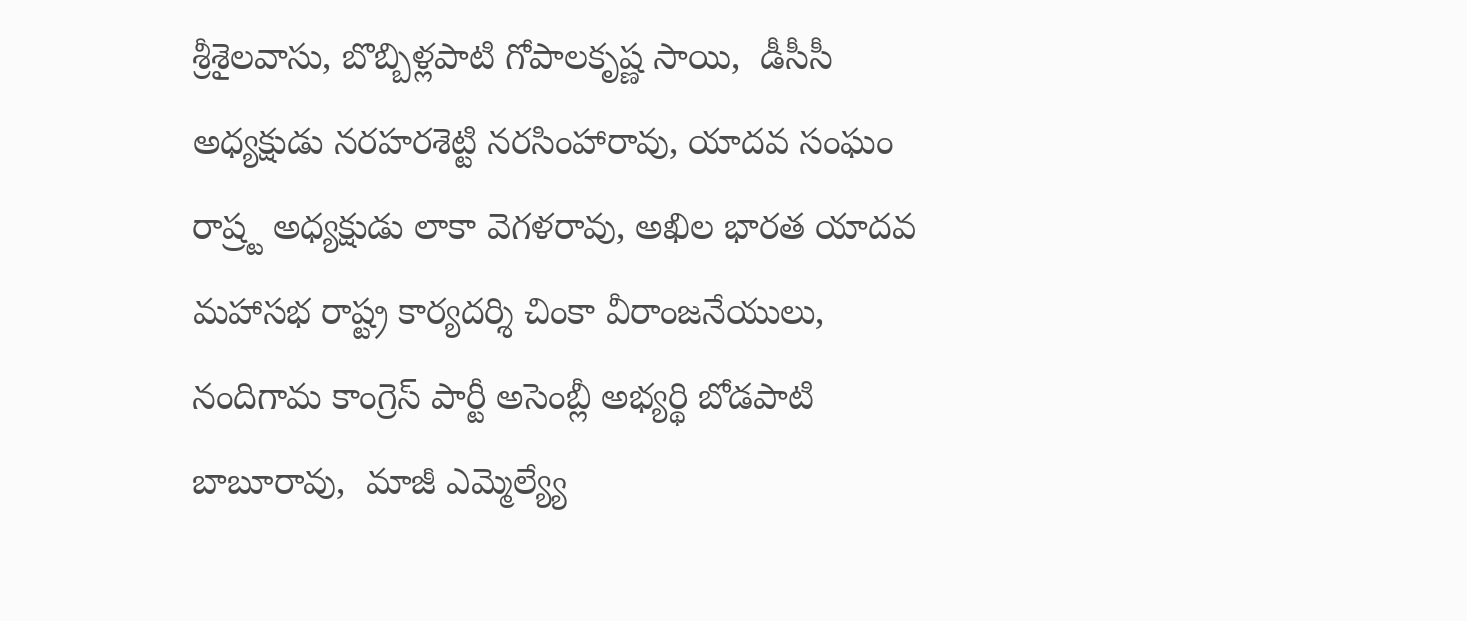శ్రీశైలవాసు, బొబ్బిళ్లపాటి గోపాలకృష్ణ సాయి,  డీసీసీ అధ్యక్షుడు నరహరశెట్టి నరసింహారావు, యాదవ సంఘం రాష్ర్ట అధ్యక్షుడు లాకా వెగళరావు, అఖిల భారత యాదవ మహాసభ రాష్ట్ర కార్యదర్శి చింకా వీరాంజనేయులు, నందిగామ కాంగ్రెస్ పార్టీ అసెంబ్లీ అభ్యర్థి బోడపాటి బాబూరావు,  మాజీ ఎమ్మెల్య్యే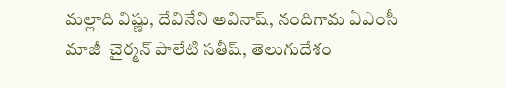మల్లాది విష్ణు, దేవినేని అవినాష్, నందిగామ ఏఎంసీ మాజీ  చైర్మన్ పాలేటి సతీష్, తెలుగుదేశం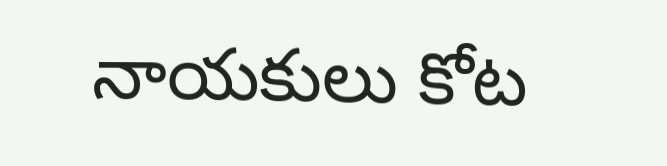నాయకులు కోట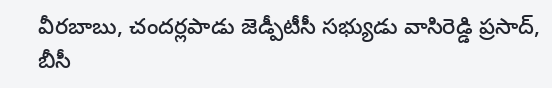వీరబాబు, చందర్లపాడు జెడ్పీటీసీ సభ్యుడు వాసిరెడ్డి ప్రసాద్, బీసీ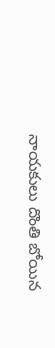నాయకులు దొంతి బోయిన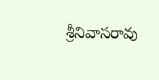శ్రీనివాసరావు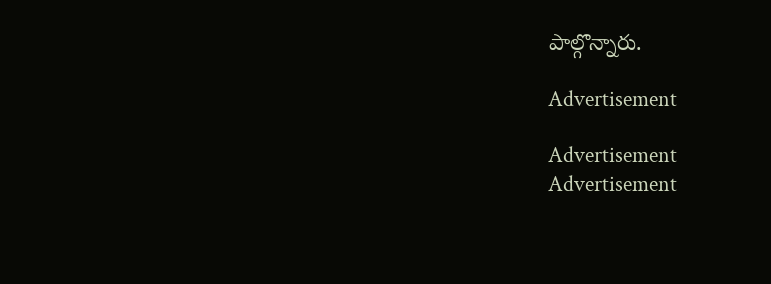పాల్గొన్నారు.

Advertisement

Advertisement
Advertisement